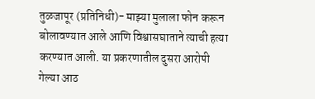तुळजापूर (प्रतिनिधी)- माझ्या मुलाला फोन करून बोलावण्यात आले आणि विश्वासघाताने त्याची हत्या करण्यात आली. या प्रकरणातील दुसरा आरोपी गेल्या आठ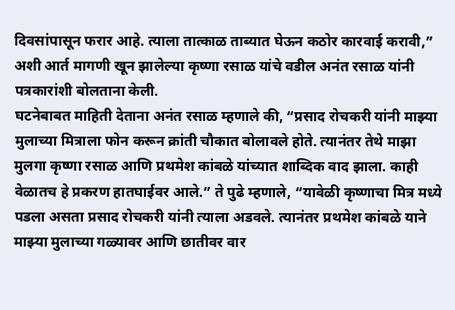दिवसांपासून फरार आहे. त्याला तात्काळ ताब्यात घेऊन कठोर कारवाई करावी,” अशी आर्त मागणी खून झालेल्या कृष्णा रसाळ यांचे वडील अनंत रसाळ यांनी पत्रकारांशी बोलताना केली.
घटनेबाबत माहिती देताना अनंत रसाळ म्हणाले की, “प्रसाद रोचकरी यांनी माझ्या मुलाच्या मित्राला फोन करून क्रांती चौकात बोलावले होते. त्यानंतर तेथे माझा मुलगा कृष्णा रसाळ आणि प्रथमेश कांबळे यांच्यात शाब्दिक वाद झाला. काही वेळातच हे प्रकरण हातघाईवर आले.” ते पुढे म्हणाले, “यावेळी कृष्णाचा मित्र मध्ये पडला असता प्रसाद रोचकरी यांनी त्याला अडवले. त्यानंतर प्रथमेश कांबळे याने माझ्या मुलाच्या गळ्यावर आणि छातीवर वार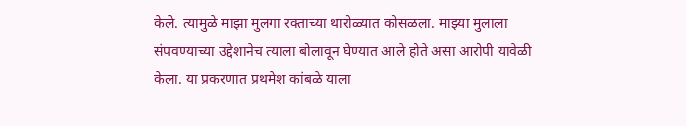केले. त्यामुळे माझा मुलगा रक्ताच्या थारोळ्यात कोसळला. माझ्या मुलाला संपवण्याच्या उद्देशानेच त्याला बोलावून घेण्यात आले होते असा आरोपी यावेळी केला. या प्रकरणात प्रथमेश कांबळे याला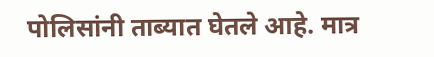पोलिसांनी ताब्यात घेतले आहे. मात्र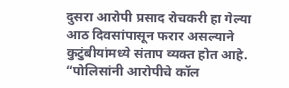दुसरा आरोपी प्रसाद रोचकरी हा गेल्या आठ दिवसांपासून फरार असल्याने कुटुंबीयांमध्ये संताप व्यक्त होत आहे. “पोलिसांनी आरोपीचे कॉल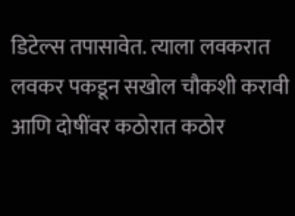डिटेल्स तपासावेत. त्याला लवकरात लवकर पकडून सखोल चौकशी करावी आणि दोषींवर कठोरात कठोर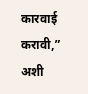कारवाई करावी,” अशी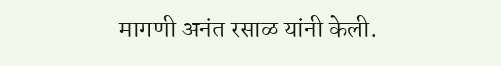मागणी अनंत रसाळ यांनी केली.